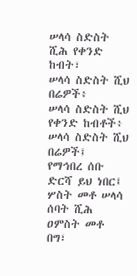ሠላሳ ስድስት ሺሕ የቀንድ ከብት፣
ሠላሳ ስድስት ሺህ በሬዎች፥
ሠላሳ ስድስት ሺህ የቀንድ ከብቶች፥
ሠላሳ ስድስት ሺህ በሬዎች፤
የማኅበረ ሰቡ ድርሻ ይህ ነበር፤ ሦስት መቶ ሠላሳ ሰባት ሺሕ ዐምስት መቶ በግ፣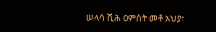ሠላሳ ሺሕ ዐምስት መቶ አህያ፣